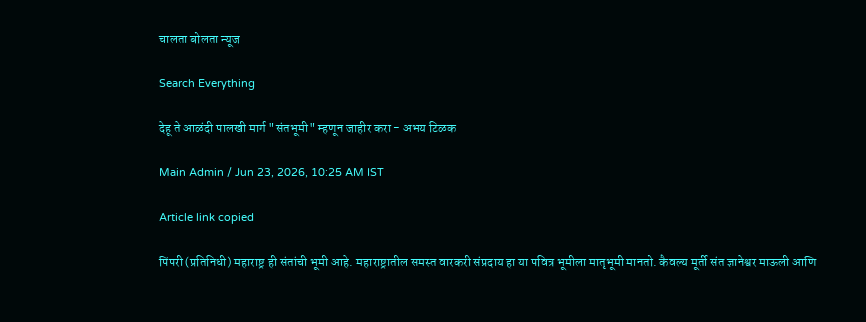चालता बोलता न्यूज

Search Everything

देहू ते आळंदी पालखी मार्ग "संतभूमी" म्हणून जाहीर करा - अभय टिळक

Main Admin / Jun 23, 2026, 10:25 AM IST

Article link copied

पिंपरी (प्रतिनिधी) महाराष्ट्र ही संतांची भूमी आहे. महाराष्ट्रातील समस्त वारकरी संप्रदाय हा या पवित्र भूमीला मातृभूमी मानतो. कैवल्य मूर्ती संत ज्ञानेश्वर माऊली आणि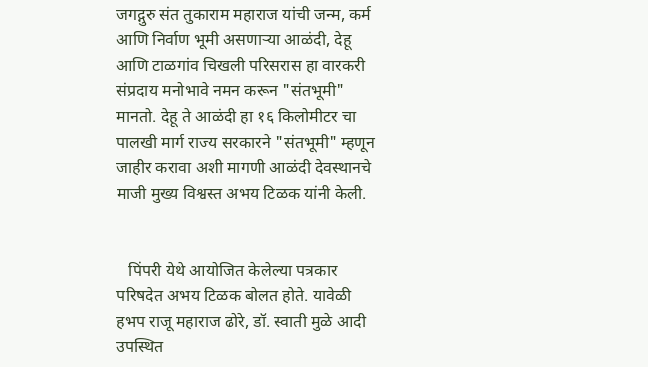जगद्गुरु संत तुकाराम महाराज यांची जन्म, कर्म आणि निर्वाण भूमी असणाऱ्या आळंदी, देहू आणि टाळगांव चिखली परिसरास हा वारकरी संप्रदाय मनोभावे नमन करून "संतभूमी" मानतो. देहू ते आळंदी हा १६ किलोमीटर चा पालखी मार्ग राज्य सरकारने "संतभूमी" म्हणून जाहीर करावा अशी मागणी आळंदी देवस्थानचे माजी मुख्य विश्वस्त अभय टिळक यांनी केली.


   पिंपरी येथे आयोजित केलेल्या पत्रकार परिषदेत अभय टिळक बोलत होते. यावेळी हभप राजू महाराज ढोरे, डॉ. स्वाती मुळे आदी उपस्थित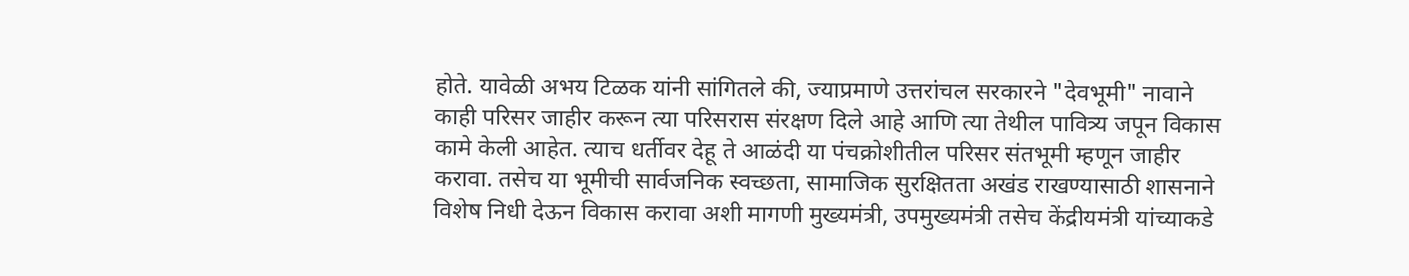होते. यावेळी अभय टिळक यांनी सांगितले की, ज्याप्रमाणे उत्तरांचल सरकारने "देवभूमी" नावाने काही परिसर जाहीर करून त्या परिसरास संरक्षण दिले आहे आणि त्या तेथील पावित्र्य जपून विकास कामे केली आहेत. त्याच धर्तीवर देहू ते आळंदी या पंचक्रोशीतील परिसर संतभूमी म्हणून जाहीर करावा. तसेच या भूमीची सार्वजनिक स्वच्छता, सामाजिक सुरक्षितता अखंड राखण्यासाठी शासनाने विशेष निधी देऊन विकास करावा अशी मागणी मुख्यमंत्री, उपमुख्यमंत्री तसेच केंद्रीयमंत्री यांच्याकडे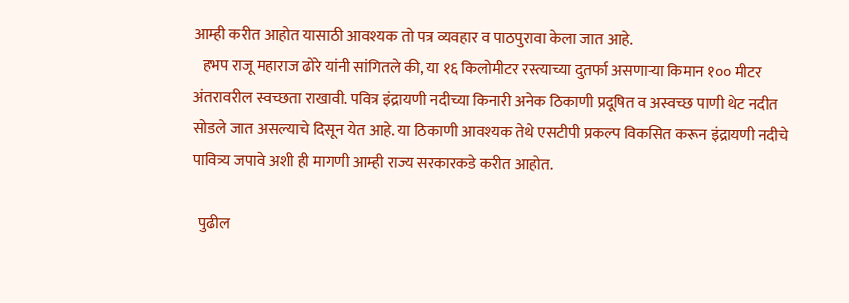आम्ही करीत आहोत यासाठी आवश्यक तो पत्र व्यवहार व पाठपुरावा केला जात आहे.
   हभप राजू महाराज ढोरे यांनी सांगितले की, या १६ किलोमीटर रस्त्याच्या दुतर्फा असणाऱ्या किमान १०० मीटर अंतरावरील स्वच्छता राखावी. पवित्र इंद्रायणी नदीच्या किनारी अनेक ठिकाणी प्रदूषित व अस्वच्छ पाणी थेट नदीत सोडले जात असल्याचे दिसून येत आहे. या ठिकाणी आवश्यक तेथे एसटीपी प्रकल्प विकसित करून इंद्रायणी नदीचे पावित्र्य जपावे अशी ही मागणी आम्ही राज्य सरकारकडे करीत आहोत.

  पुढील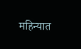महिन्यात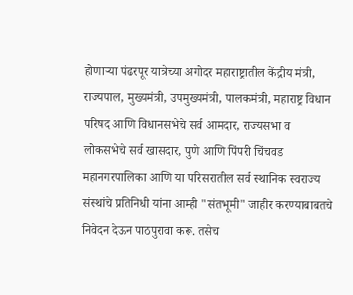होणाऱ्या पंढरपूर यात्रेच्या अगोदर महाराष्ट्रातील केंद्रीय मंत्री, राज्यपाल, मुख्यमंत्री, उपमुख्यमंत्री, पालकमंत्री, महाराष्ट्र विधान परिषद आणि विधानसभेचे सर्व आमदार, राज्यसभा व लोकसभेचे सर्व खासदार, पुणे आणि पिंपरी चिंचवड महानगरपालिका आणि या परिसरातील सर्व स्थानिक स्वराज्य संस्थांचे प्रतिनिधी यांना आम्ही "संतभूमी" जाहीर करण्याबाबतचे निवेदन देऊन पाठपुरावा करू. तसेच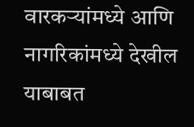वारकऱ्यांमध्ये आणि नागरिकांमध्ये देखील याबाबत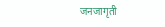जनजागृती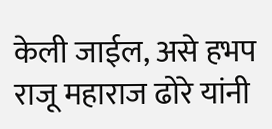केली जाईल, असे हभप राजू महाराज ढोरे यांनी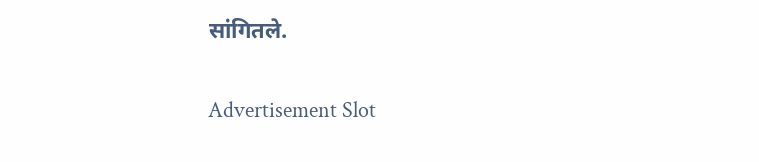सांगितले.

Advertisement Slot